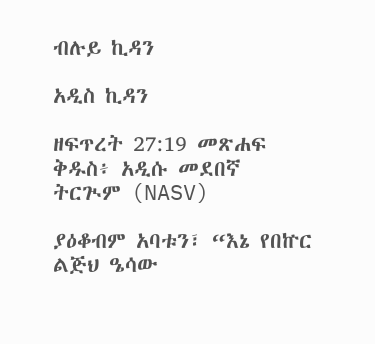ብሉይ ኪዳን

አዲስ ኪዳን

ዘፍጥረት 27:19 መጽሐፍ ቅዱስ፥ አዲሱ መደበኛ ትርጒም (NASV)

ያዕቆብም አባቱን፣ “እኔ የበኵር ልጅህ ዔሳው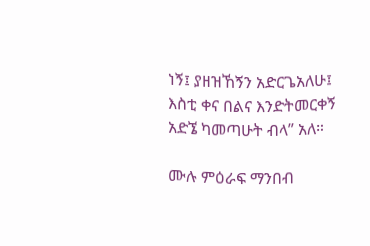ነኝ፤ ያዘዝኸኝን አድርጌአለሁ፤ እስቲ ቀና በልና እንድትመርቀኝ አድኜ ካመጣሁት ብላ” አለ።

ሙሉ ምዕራፍ ማንበብ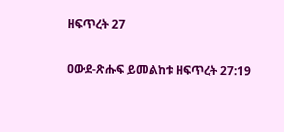ዘፍጥረት 27

ዐውደ-ጽሑፍ ይመልከቱ ዘፍጥረት 27:19